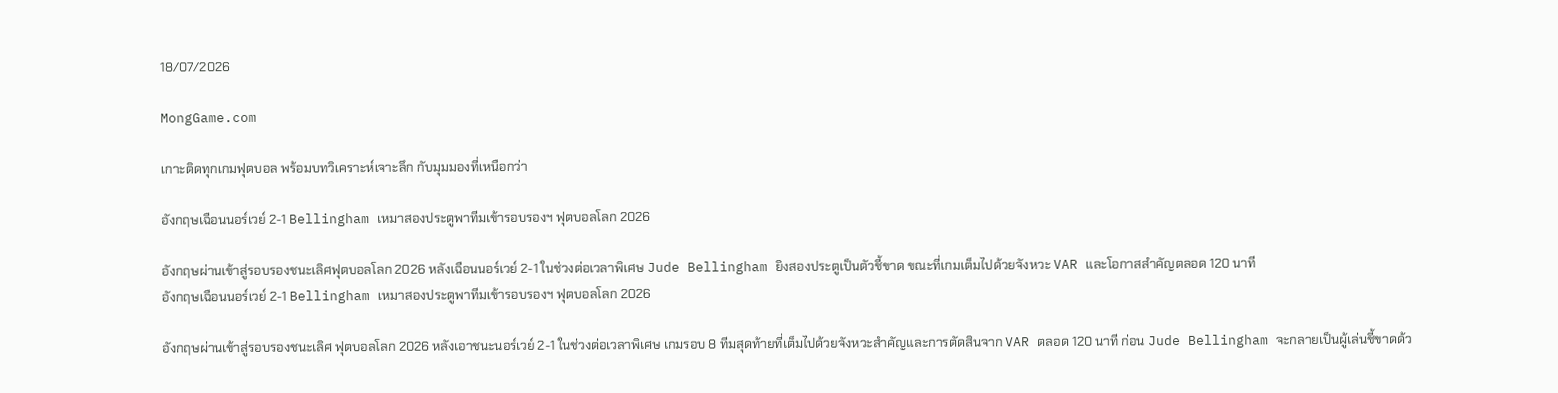18/07/2026

MongGame.com

เกาะติดทุกเกมฟุตบอล พร้อมบทวิเคราะห์เจาะลึก กับมุมมองที่เหนือกว่า

อังกฤษเฉือนนอร์เวย์ 2-1 Bellingham เหมาสองประตูพาทีมเข้ารอบรองฯ ฟุตบอลโลก 2026

อังกฤษผ่านเข้าสู่รอบรองชนะเลิศฟุตบอลโลก 2026 หลังเฉือนนอร์เวย์ 2-1 ในช่วงต่อเวลาพิเศษ Jude Bellingham ยิงสองประตูเป็นตัวชี้ขาด ขณะที่เกมเต็มไปด้วยจังหวะ VAR และโอกาสสำคัญตลอด 120 นาที
อังกฤษเฉือนนอร์เวย์ 2-1 Bellingham เหมาสองประตูพาทีมเข้ารอบรองฯ ฟุตบอลโลก 2026

อังกฤษผ่านเข้าสู่รอบรองชนะเลิศ ฟุตบอลโลก 2026 หลังเอาชนะนอร์เวย์ 2-1 ในช่วงต่อเวลาพิเศษ เกมรอบ 8 ทีมสุดท้ายที่เต็มไปด้วยจังหวะสำคัญและการตัดสินจาก VAR ตลอด 120 นาที ก่อน Jude Bellingham จะกลายเป็นผู้เล่นชี้ขาดด้ว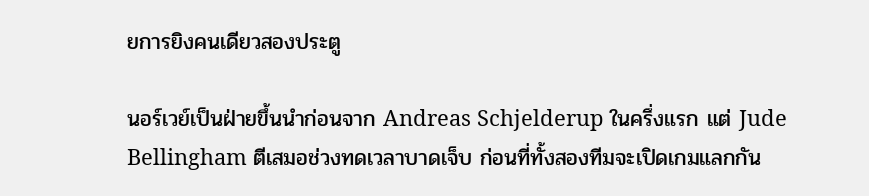ยการยิงคนเดียวสองประตู

นอร์เวย์เป็นฝ่ายขึ้นนำก่อนจาก Andreas Schjelderup ในครึ่งแรก แต่ Jude Bellingham ตีเสมอช่วงทดเวลาบาดเจ็บ ก่อนที่ทั้งสองทีมจะเปิดเกมแลกกัน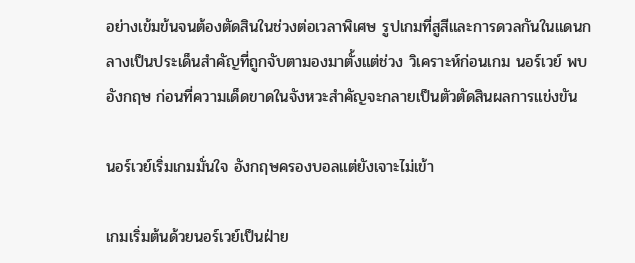อย่างเข้มข้นจนต้องตัดสินในช่วงต่อเวลาพิเศษ รูปเกมที่สูสีและการดวลกันในแดนกลางเป็นประเด็นสำคัญที่ถูกจับตามองมาตั้งแต่ช่วง วิเคราะห์ก่อนเกม นอร์เวย์ พบ อังกฤษ ก่อนที่ความเด็ดขาดในจังหวะสำคัญจะกลายเป็นตัวตัดสินผลการแข่งขัน

นอร์เวย์เริ่มเกมมั่นใจ อังกฤษครองบอลแต่ยังเจาะไม่เข้า

เกมเริ่มต้นด้วยนอร์เวย์เป็นฝ่าย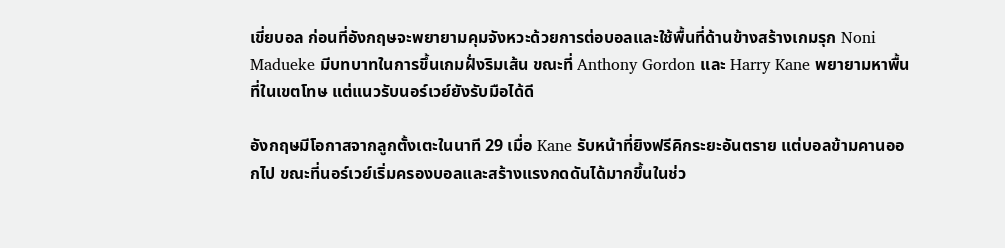เขี่ยบอล ก่อนที่อังกฤษจะพยายามคุมจังหวะด้วยการต่อบอลและใช้พื้นที่ด้านข้างสร้างเกมรุก Noni Madueke มีบทบาทในการขึ้นเกมฝั่งริมเส้น ขณะที่ Anthony Gordon และ Harry Kane พยายามหาพื้นที่ในเขตโทษ แต่แนวรับนอร์เวย์ยังรับมือได้ดี

อังกฤษมีโอกาสจากลูกตั้งเตะในนาที 29 เมื่อ Kane รับหน้าที่ยิงฟรีคิกระยะอันตราย แต่บอลข้ามคานออกไป ขณะที่นอร์เวย์เริ่มครองบอลและสร้างแรงกดดันได้มากขึ้นในช่ว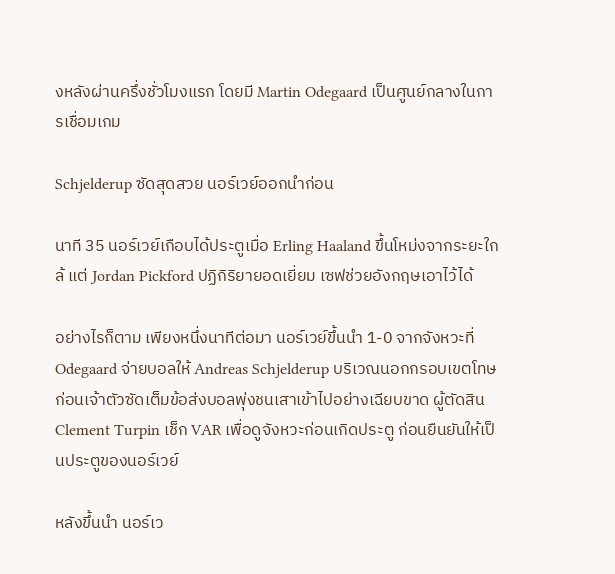งหลังผ่านครึ่งชั่วโมงแรก โดยมี Martin Odegaard เป็นศูนย์กลางในการเชื่อมเกม

Schjelderup ซัดสุดสวย นอร์เวย์ออกนำก่อน

นาที 35 นอร์เวย์เกือบได้ประตูเมื่อ Erling Haaland ขึ้นโหม่งจากระยะใกล้ แต่ Jordan Pickford ปฏิกิริยายอดเยี่ยม เซฟช่วยอังกฤษเอาไว้ได้

อย่างไรก็ตาม เพียงหนึ่งนาทีต่อมา นอร์เวย์ขึ้นนำ 1-0 จากจังหวะที่ Odegaard จ่ายบอลให้ Andreas Schjelderup บริเวณนอกกรอบเขตโทษ ก่อนเจ้าตัวซัดเต็มข้อส่งบอลพุ่งชนเสาเข้าไปอย่างเฉียบขาด ผู้ตัดสิน Clement Turpin เช็ก VAR เพื่อดูจังหวะก่อนเกิดประตู ก่อนยืนยันให้เป็นประตูของนอร์เวย์

หลังขึ้นนำ นอร์เว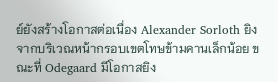ย์ยังสร้างโอกาสต่อเนื่อง Alexander Sorloth ยิงจากบริเวณหน้ากรอบเขตโทษข้ามคานเล็กน้อย ขณะที่ Odegaard มีโอกาสยิง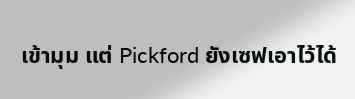เข้ามุม แต่ Pickford ยังเซฟเอาไว้ได้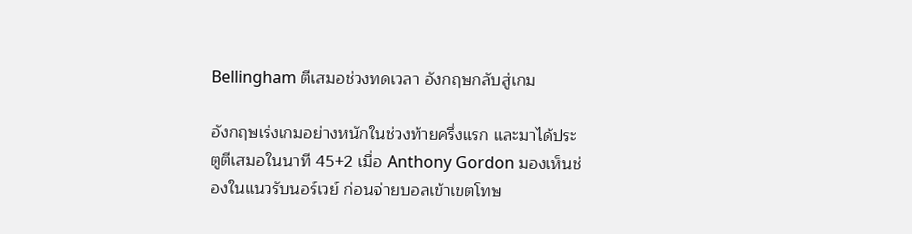Bellingham ตีเสมอช่วงทดเวลา อังกฤษกลับสู่เกม

อังกฤษเร่งเกมอย่างหนักในช่วงท้ายครึ่งแรก และมาได้ประตูตีเสมอในนาที 45+2 เมื่อ Anthony Gordon มองเห็นช่องในแนวรับนอร์เวย์ ก่อนจ่ายบอลเข้าเขตโทษ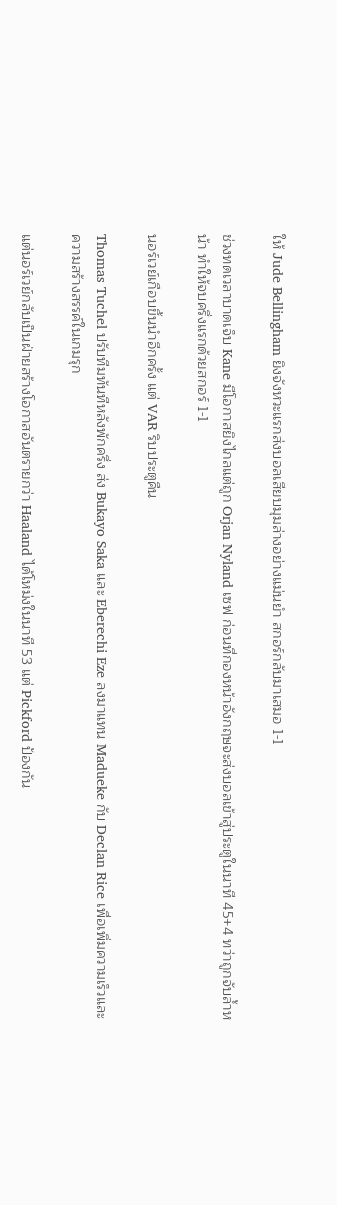ให้ Jude Bellingham ยิงจังหวะแรกส่งบอลเสียบมุมล่างอย่างแม่นยำ สกอร์กลับมาเสมอ 1-1

ช่วงทดเวลาบาดเจ็บ Kane มีโอกาสยิงไกลแต่ถูก Orjan Nyland เซฟ ก่อนที่กองหน้าอังกฤษจะส่งบอลเข้าสู่ประตูในนาที 45+4 ทว่าถูกจับล้ำหน้า ทำให้จบครึ่งแรกด้วยสกอร์ 1-1

นอร์เวย์เกือบขึ้นนำอีกครั้ง แต่ VAR ริบประตูคืน

Thomas Tuchel ปรับทีมทันทีหลังพักครึ่ง ส่ง Bukayo Saka และ Eberechi Eze ลงมาแทน Madueke กับ Declan Rice เพื่อเพิ่มความเร็วและความสร้างสรรค์ในเกมรุก

แต่นอร์เวย์กลับเป็นฝ่ายสร้างโอกาสอันตรายกว่า Haaland ได้โหม่งในนาที 53 แต่ Pickford ป้องกัน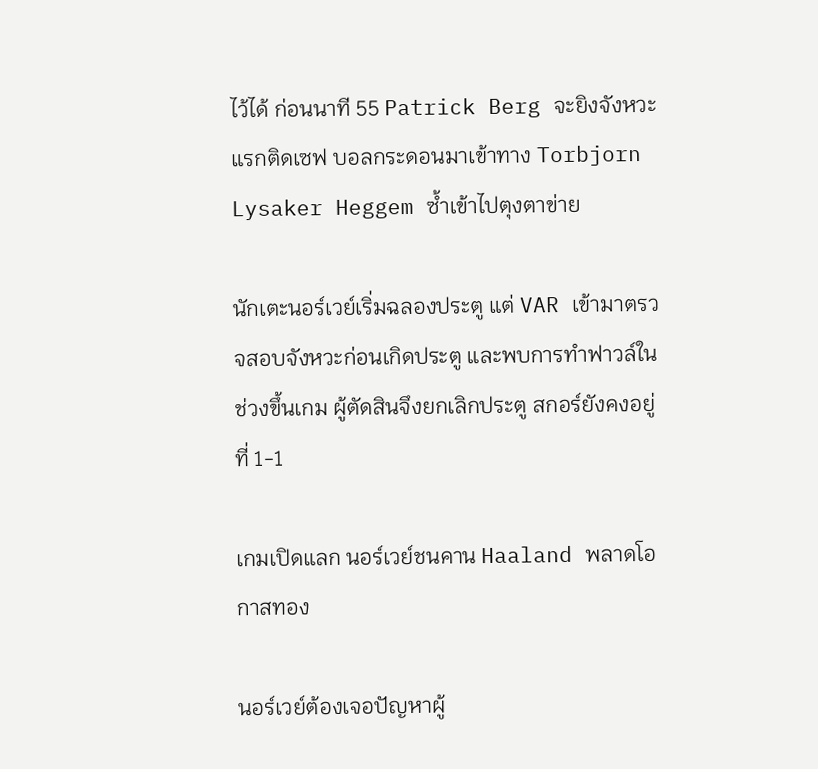ไว้ได้ ก่อนนาที 55 Patrick Berg จะยิงจังหวะแรกติดเซฟ บอลกระดอนมาเข้าทาง Torbjorn Lysaker Heggem ซ้ำเข้าไปตุงตาข่าย

นักเตะนอร์เวย์เริ่มฉลองประตู แต่ VAR เข้ามาตรวจสอบจังหวะก่อนเกิดประตู และพบการทำฟาวล์ในช่วงขึ้นเกม ผู้ตัดสินจึงยกเลิกประตู สกอร์ยังคงอยู่ที่ 1-1

เกมเปิดแลก นอร์เวย์ชนคาน Haaland พลาดโอกาสทอง

นอร์เวย์ต้องเจอปัญหาผู้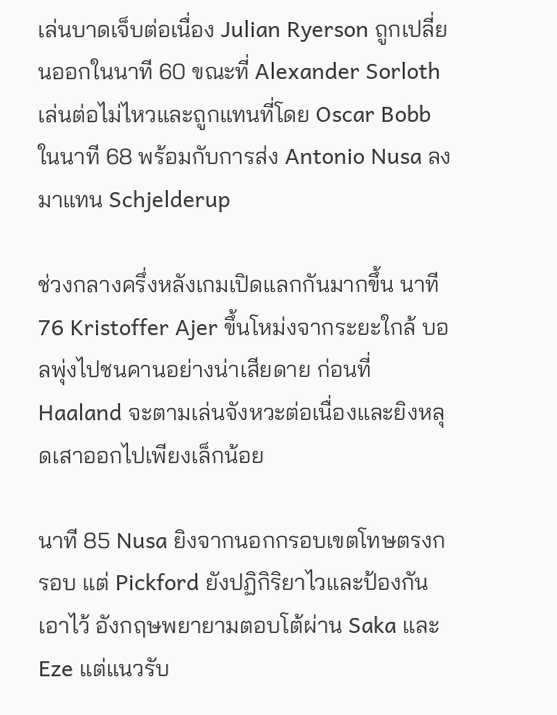เล่นบาดเจ็บต่อเนื่อง Julian Ryerson ถูกเปลี่ยนออกในนาที 60 ขณะที่ Alexander Sorloth เล่นต่อไม่ไหวและถูกแทนที่โดย Oscar Bobb ในนาที 68 พร้อมกับการส่ง Antonio Nusa ลงมาแทน Schjelderup

ช่วงกลางครึ่งหลังเกมเปิดแลกกันมากขึ้น นาที 76 Kristoffer Ajer ขึ้นโหม่งจากระยะใกล้ บอลพุ่งไปชนคานอย่างน่าเสียดาย ก่อนที่ Haaland จะตามเล่นจังหวะต่อเนื่องและยิงหลุดเสาออกไปเพียงเล็กน้อย

นาที 85 Nusa ยิงจากนอกกรอบเขตโทษตรงกรอบ แต่ Pickford ยังปฏิกิริยาไวและป้องกันเอาไว้ อังกฤษพยายามตอบโต้ผ่าน Saka และ Eze แต่แนวรับ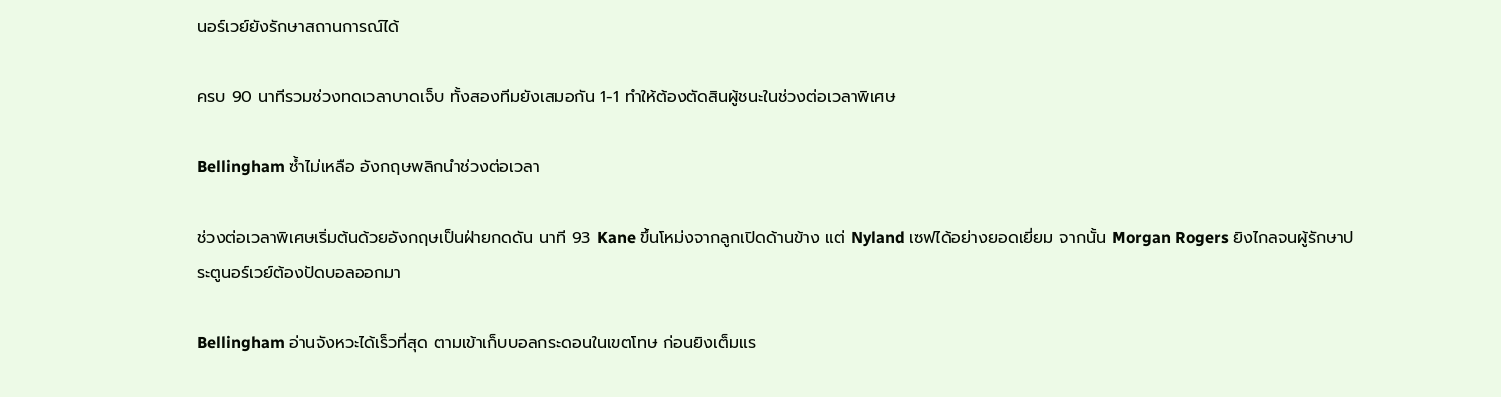นอร์เวย์ยังรักษาสถานการณ์ได้

ครบ 90 นาทีรวมช่วงทดเวลาบาดเจ็บ ทั้งสองทีมยังเสมอกัน 1-1 ทำให้ต้องตัดสินผู้ชนะในช่วงต่อเวลาพิเศษ

Bellingham ซ้ำไม่เหลือ อังกฤษพลิกนำช่วงต่อเวลา

ช่วงต่อเวลาพิเศษเริ่มต้นด้วยอังกฤษเป็นฝ่ายกดดัน นาที 93 Kane ขึ้นโหม่งจากลูกเปิดด้านข้าง แต่ Nyland เซฟได้อย่างยอดเยี่ยม จากนั้น Morgan Rogers ยิงไกลจนผู้รักษาประตูนอร์เวย์ต้องปัดบอลออกมา

Bellingham อ่านจังหวะได้เร็วที่สุด ตามเข้าเก็บบอลกระดอนในเขตโทษ ก่อนยิงเต็มแร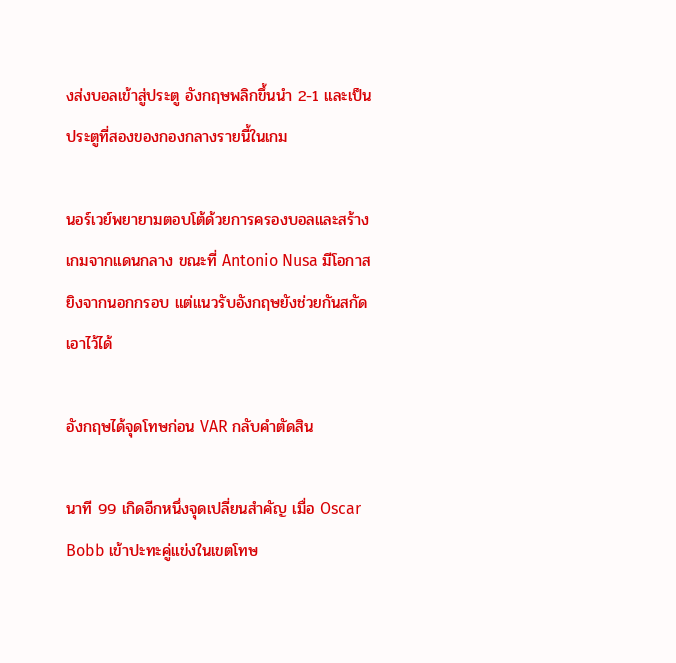งส่งบอลเข้าสู่ประตู อังกฤษพลิกขึ้นนำ 2-1 และเป็นประตูที่สองของกองกลางรายนี้ในเกม

นอร์เวย์พยายามตอบโต้ด้วยการครองบอลและสร้างเกมจากแดนกลาง ขณะที่ Antonio Nusa มีโอกาสยิงจากนอกกรอบ แต่แนวรับอังกฤษยังช่วยกันสกัดเอาไว้ได้

อังกฤษได้จุดโทษก่อน VAR กลับคำตัดสิน

นาที 99 เกิดอีกหนึ่งจุดเปลี่ยนสำคัญ เมื่อ Oscar Bobb เข้าปะทะคู่แข่งในเขตโทษ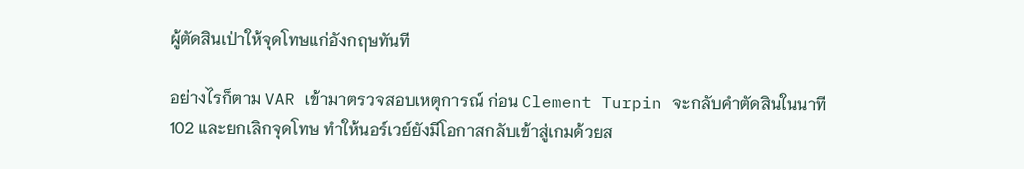ผู้ตัดสินเป่าให้จุดโทษแก่อังกฤษทันที

อย่างไรก็ตาม VAR เข้ามาตรวจสอบเหตุการณ์ ก่อน Clement Turpin จะกลับคำตัดสินในนาที 102 และยกเลิกจุดโทษ ทำให้นอร์เวย์ยังมีโอกาสกลับเข้าสู่เกมด้วยส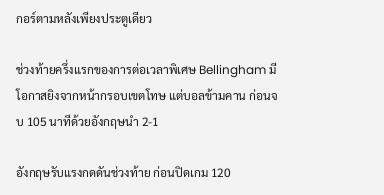กอร์ตามหลังเพียงประตูเดียว

ช่วงท้ายครึ่งแรกของการต่อเวลาพิเศษ Bellingham มีโอกาสยิงจากหน้ากรอบเขตโทษ แต่บอลข้ามคาน ก่อนจบ 105 นาทีด้วยอังกฤษนำ 2-1

อังกฤษรับแรงกดดันช่วงท้าย ก่อนปิดเกม 120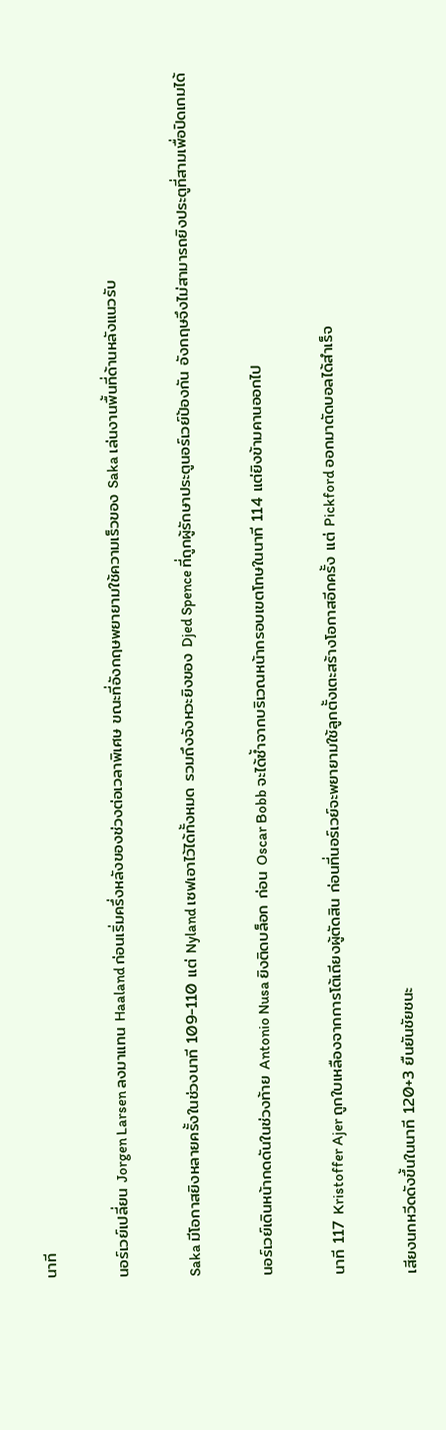นาที

นอร์เวย์เปลี่ยน Jorgen Larsen ลงมาแทน Haaland ก่อนเริ่มครึ่งหลังของช่วงต่อเวลาพิเศษ ขณะที่อังกฤษพยายามใช้ความเร็วของ Saka เล่นงานพื้นที่ด้านหลังแนวรับ

Saka มีโอกาสยิงหลายครั้งในช่วงนาที 109-110 แต่ Nyland เซฟเอาไว้ได้ทั้งหมด รวมถึงจังหวะยิงของ Djed Spence ที่ถูกผู้รักษาประตูนอร์เวย์ป้องกัน อังกฤษจึงไม่สามารถยิงประตูที่สามเพื่อปิดเกมได้

นอร์เวย์เดินหน้ากดดันในช่วงท้าย Antonio Nusa ยิงติดบล็อก ก่อน Oscar Bobb จะได้ซ้ำจากบริเวณหน้ากรอบเขตโทษในนาที 114 แต่ยิงข้ามคานออกไป

นาที 117 Kristoffer Ajer ถูกใบเหลืองจากการโต้เถียงผู้ตัดสิน ก่อนที่นอร์เวย์จะพยายามใช้ลูกตั้งเตะสร้างโอกาสอีกครั้ง แต่ Pickford ออกมาตัดบอลได้สำเร็จ

เสียงนกหวีดดังขึ้นในนาที 120+3 ยืนยันชัยชนะ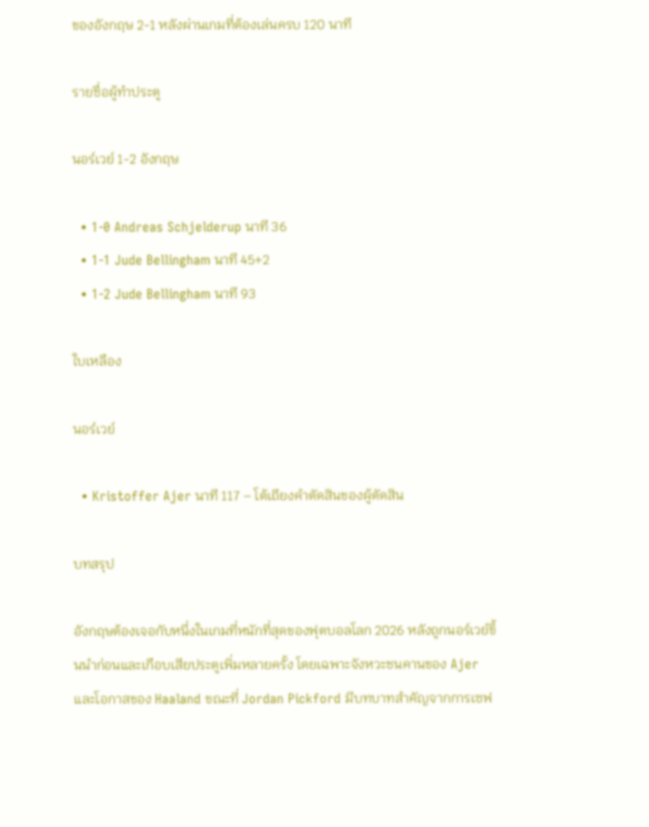ของอังกฤษ 2-1 หลังผ่านเกมที่ต้องเล่นครบ 120 นาที

รายชื่อผู้ทำประตู

นอร์เวย์ 1-2 อังกฤษ

  • 1-0 Andreas Schjelderup นาที 36
  • 1-1 Jude Bellingham นาที 45+2
  • 1-2 Jude Bellingham นาที 93

ใบเหลือง

นอร์เวย์

  • Kristoffer Ajer นาที 117 – โต้เถียงคำตัดสินของผู้ตัดสิน

บทสรุป

อังกฤษต้องเจอกับหนึ่งในเกมที่หนักที่สุดของฟุตบอลโลก 2026 หลังถูกนอร์เวย์ขึ้นนำก่อนและเกือบเสียประตูเพิ่มหลายครั้ง โดยเฉพาะจังหวะชนคานของ Ajer และโอกาสของ Haaland ขณะที่ Jordan Pickford มีบทบาทสำคัญจากการเซฟ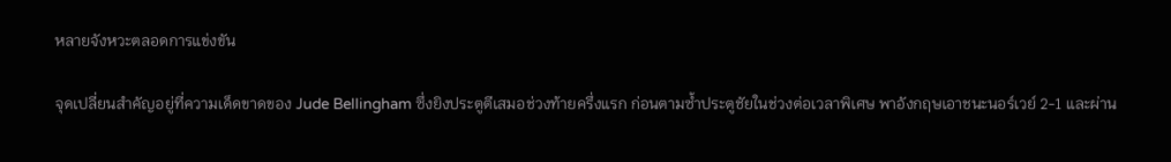หลายจังหวะตลอดการแข่งขัน

จุดเปลี่ยนสำคัญอยู่ที่ความเด็ดขาดของ Jude Bellingham ซึ่งยิงประตูตีเสมอช่วงท้ายครึ่งแรก ก่อนตามซ้ำประตูชัยในช่วงต่อเวลาพิเศษ พาอังกฤษเอาชนะนอร์เวย์ 2-1 และผ่าน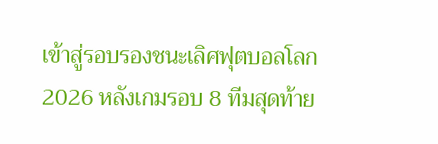เข้าสู่รอบรองชนะเลิศฟุตบอลโลก 2026 หลังเกมรอบ 8 ทีมสุดท้าย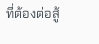ที่ต้องต่อสู้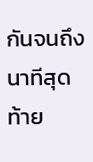กันจนถึงนาทีสุดท้าย